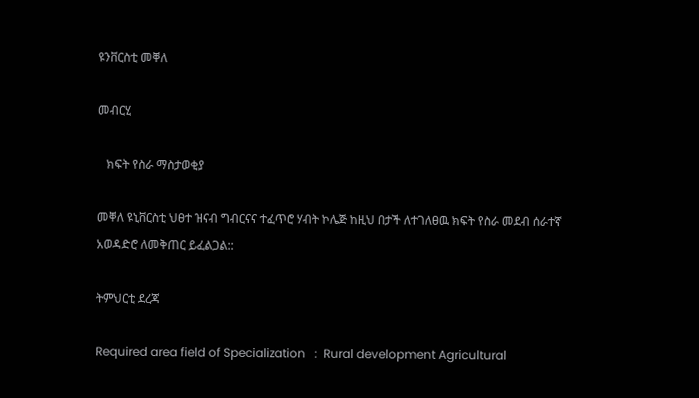ዩንቨርስቲ መቐለ

መብርሂ

   ክፍት የስራ ማስታወቂያ

መቐለ ዩኒቨርስቲ ህፀተ ዝናብ ግብርናና ተፈጥሮ ሃብት ኮሌጅ ከዚህ በታች ለተገለፀዉ ክፍት የስራ መደብ ሰራተኛ አወዳድሮ ለመቅጠር ይፈልጋል::

ትምህርቲ ደረጃ

Required area field of Specialization   :  Rural development Agricultural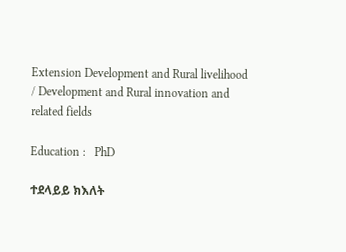Extension Development and Rural livelihood / Development and Rural innovation and related fields

Education :   PhD

ተደላይይ ክእለት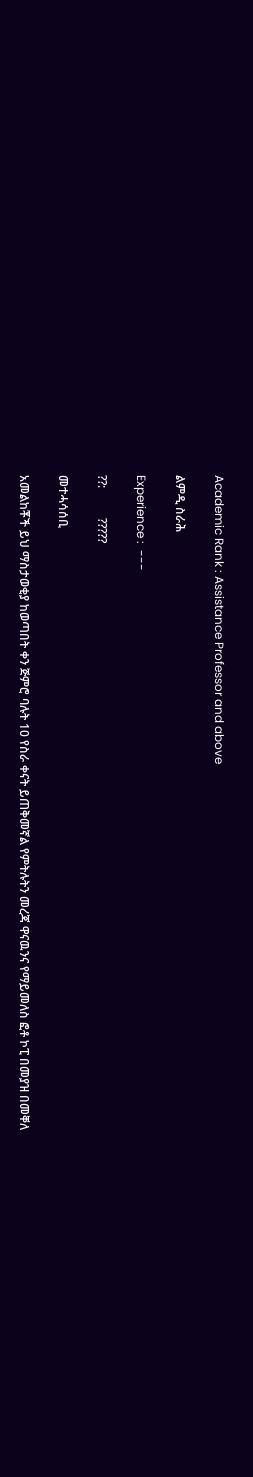Academic Rank : Assistance Professor and above

ልምዲ ስራሕ

Experience :  ---

??:          ?????

መተሓሳሰቢ

አመልከቾች ይህ ማስታወቂያ ከወጣበት ቀን ጅምሮ ባሉት 10 የስራ ቀናት ይጠቅመኛል የምትሉትን መረጃ ዋናዉንና የማይመለስ ፎቶ ኮፒ በመያዝ በመቐለ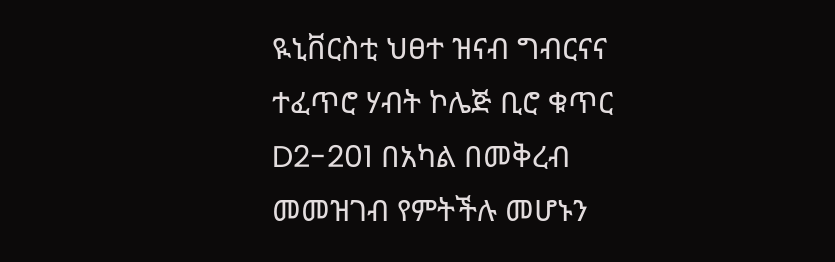ዪኒቨርስቲ ህፀተ ዝናብ ግብርናና ተፈጥሮ ሃብት ኮሌጅ ቢሮ ቁጥር D2-201 በአካል በመቅረብ መመዝገብ የምትችሉ መሆኑን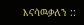እናሳዉቃለን ::